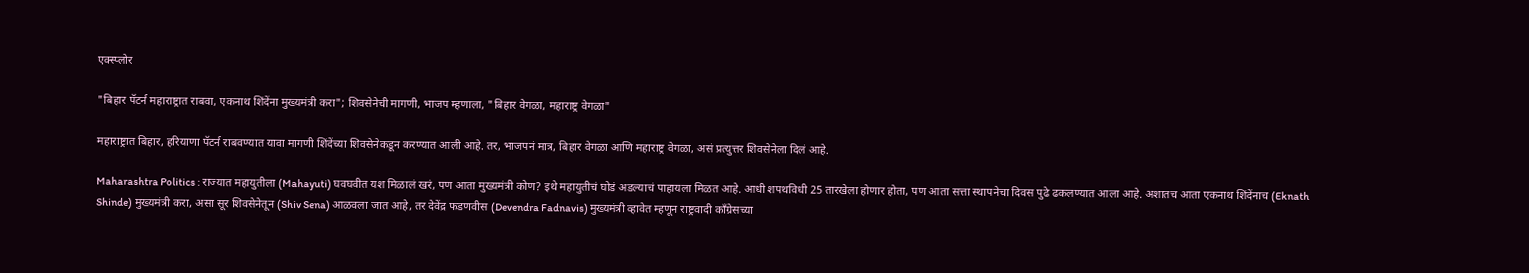एक्स्प्लोर

"बिहार पॅटर्न महाराष्ट्रात राबवा, एकनाथ शिंदेंना मुख्यमंत्री करा"; शिवसेनेची मागणी, भाजप म्हणाला, "बिहार वेगळा, महाराष्ट्र वेगळा"

महाराष्ट्रात बिहार, हरियाणा पॅटर्न राबवण्यात यावा मागणी शिंदेंच्या शिवसेनेकडून करण्यात आली आहे. तर, भाजपनं मात्र, बिहार वेगळा आणि महाराष्ट्र वेगळा, असं प्रत्युत्तर शिवसेनेला दिलं आहे.

Maharashtra Politics : राज्यात महायुतीला (Mahayuti) घवघवीत यश मिळालं खरं, पण आता मुख्यमंत्री कोण? इथे महायुतीचं घोडं अडल्याचं पाहायला मिळत आहे. आधी शपथविधी 25 तारखेला होणार होता, पण आता सत्ता स्थापनेचा दिवस पुढे ढकलण्यात आला आहे. अशातच आता एकनाथ शिंदेंनाच (Eknath Shinde) मुख्यमंत्री करा, असा सूर शिवसेनेतून (Shiv Sena) आळवला जात आहे, तर देवेंद्र फडणवीस (Devendra Fadnavis) मुख्यमंत्री व्हावेत म्हणून राष्ट्रवादी काँग्रेसच्या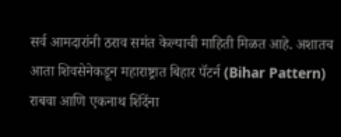सर्व आमदारांनी ठराव समंत केल्याची माहिती मिळत आहे. अशातच आता शिवसेनेकडून महाराष्ट्रात बिहार पॅटर्न (Bihar Pattern) राबवा आणि एकनाथ शिंदेंना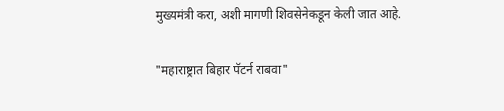मुख्यमंत्री करा, अशी मागणी शिवसेनेकडून केली जात आहे.

"महाराष्ट्रात बिहार पॅटर्न राबवा"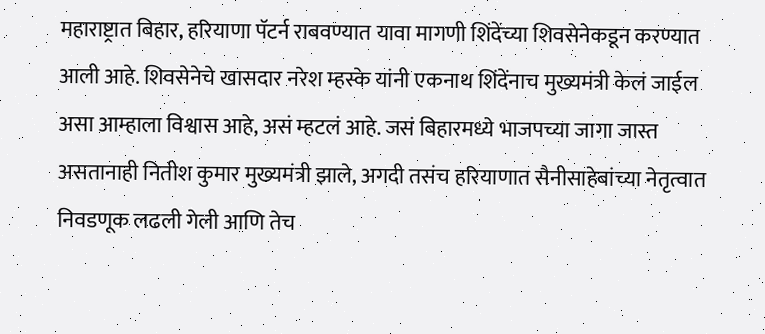महाराष्ट्रात बिहार, हरियाणा पॅटर्न राबवण्यात यावा मागणी शिंदेंच्या शिवसेनेकडून करण्यात आली आहे. शिवसेनेचे खासदार नरेश म्हस्के यांनी एकनाथ शिंदेंनाच मुख्यमंत्री केलं जाईल असा आम्हाला विश्वास आहे, असं म्हटलं आहे. जसं बिहारमध्ये भाजपच्या जागा जास्त असतानाही नितीश कुमार मुख्यमंत्री झाले, अगदी तसंच हरियाणात सैनीसाहेबांच्या नेतृत्वात निवडणूक लढली गेली आणि तेच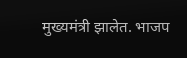मुख्यमंत्री झालेत. भाजप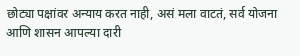छोट्या पक्षांवर अन्याय करत नाही, असं मला वाटतं, सर्व योजना आणि शासन आपल्या दारी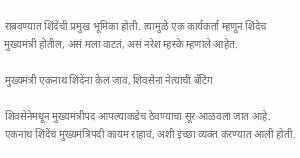राबवण्यात शिंदेंची प्रमुख भूमिका होती. त्यामुळे एक कार्यकर्ता म्हणून शिंदेच मुख्यमंत्री होतील, असं मला वाटतं, असं नरेश म्हस्के म्हणाले आहेत.

मुख्यमंत्री एकनाथ शिंदेंना केलं जावं, शिवसेना नेत्यांची बॅटिंग

शिवसेनेमधून मुख्यमंत्रीपद आपल्याकडेच ठेवण्याचा सूर आळवला जात आहे. एकनाथ शिंदेंचं मुख्यमंत्रि‍पदी कायम राहावं, अशी इच्छा व्यक्त करण्यात आली होती.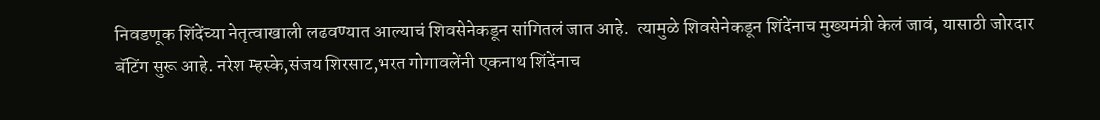निवडणूक शिंदेंच्या नेतृत्वाखाली लढवण्यात आल्याचं शिवसेनेकडून सांगितलं जात आहे.  त्यामुळे शिवसेनेकडून शिंदेंनाच मुख्यमंत्री केलं जावं, यासाठी जोरदार बॅटिंग सुरू आहे. नरेश म्हस्के,संजय शिरसाट,भरत गोगावलेंनी एकनाथ शिंदेंनाच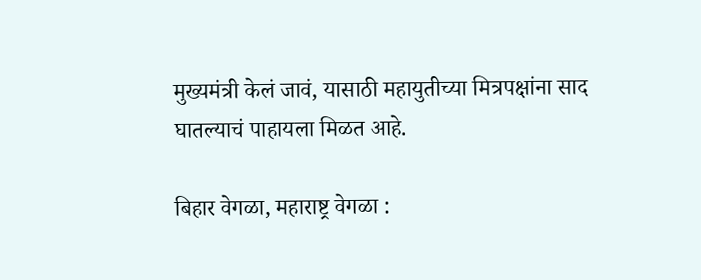मुख्यमंत्री केलं जावं, यासाठी महायुतीच्या मित्रपक्षांना साद घातल्याचं पाहायला मिळत आहे.

बिहार वेगळा, महाराष्ट्र वेगळा :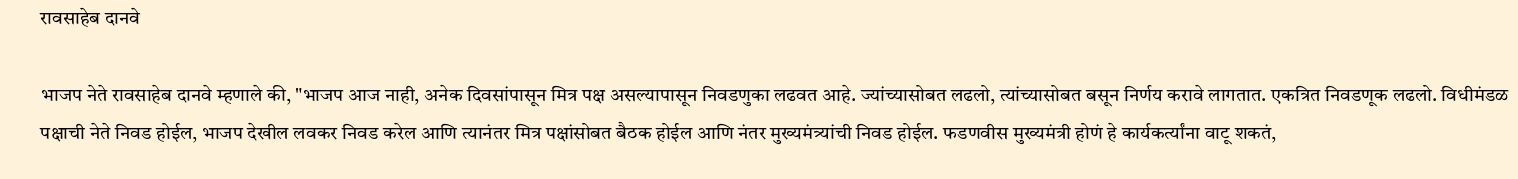रावसाहेब दानवे

भाजप नेते रावसाहेब दानवे म्हणाले की, "भाजप आज नाही, अनेक दिवसांपासून मित्र पक्ष असल्यापासून निवडणुका लढवत आहे. ज्यांच्यासोबत लढलो, त्यांच्यासोबत बसून निर्णय करावे लागतात. एकत्रित निवडणूक लढलो. विधीमंडळ पक्षाची नेते निवड होईल, भाजप देखील लवकर निवड करेल आणि त्यानंतर मित्र पक्षांसोबत बैठक होईल आणि नंतर मुख्यमंत्र्यांची निवड होईल. फडणवीस मुख्यमंत्री होणं हे कार्यकर्त्यांना वाटू शकतं,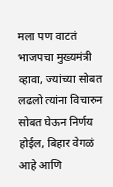मला पण वाटतं भाजपचा मुख्यमंत्री व्हावा, ज्यांच्या सोबत लढलो त्यांना विचारुन सोबत घेऊन निर्णय होईल, बिहार वेगळं आहे आणि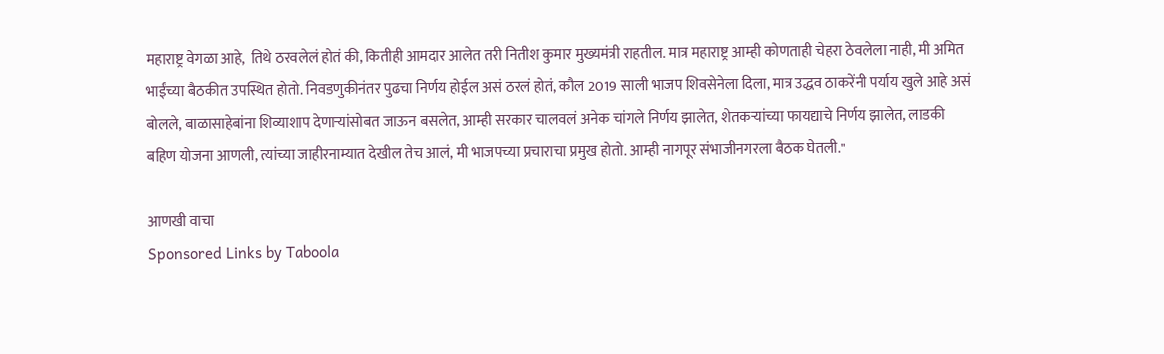महाराष्ट्र वेगळा आहे,  तिथे ठरवलेलं होतं की, कितीही आमदार आलेत तरी नितीश कुमार मुख्यमंत्री राहतील. मात्र महाराष्ट्र आम्ही कोणताही चेहरा ठेवलेला नाही, मी अमित भाईंच्या बैठकीत उपस्थित होतो. निवडणुकीनंतर पुढचा निर्णय होईल असं ठरलं होतं, कौल 2019 साली भाजप शिवसेनेला दिला, मात्र उद्धव ठाकरेंनी पर्याय खुले आहे असं बोलले, बाळासाहेबांना शिव्याशाप देणाऱ्यांसोबत जाऊन बसलेत, आम्ही सरकार चालवलं अनेक चांगले निर्णय झालेत, शेतकऱ्यांच्या फायद्याचे निर्णय झालेत, लाडकी बहिण योजना आणली, त्यांच्या जाहीरनाम्यात देखील तेच आलं, मी भाजपच्या प्रचाराचा प्रमुख होतो. आम्ही नागपूर संभाजीनगरला बैठक घेतली."

आणखी वाचा
Sponsored Links by Taboola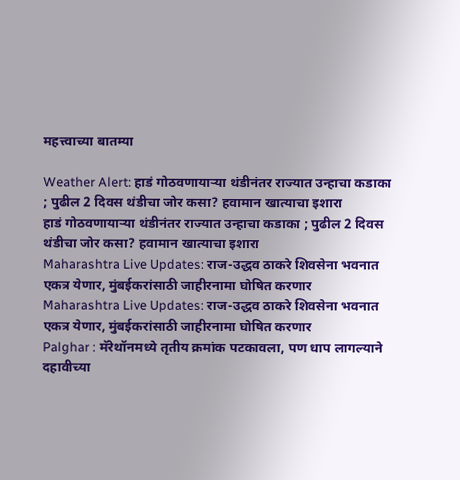महत्त्वाच्या बातम्या

Weather Alert: हाडं गोठवणायाऱ्या थंडीनंतर राज्यात उन्हाचा कडाका ; पुढील 2 दिवस थंडीचा जोर कसा? हवामान खात्याचा इशारा
हाडं गोठवणायाऱ्या थंडीनंतर राज्यात उन्हाचा कडाका ; पुढील 2 दिवस थंडीचा जोर कसा? हवामान खात्याचा इशारा
Maharashtra Live Updates: राज-उद्धव ठाकरे शिवसेना भवनात एकत्र येणार, मुंबईकरांसाठी जाहीरनामा घोषित करणार
Maharashtra Live Updates: राज-उद्धव ठाकरे शिवसेना भवनात एकत्र येणार, मुंबईकरांसाठी जाहीरनामा घोषित करणार
Palghar : मॅरेथॉनमध्ये तृतीय क्रमांक पटकावला, पण धाप लागल्याने दहावीच्या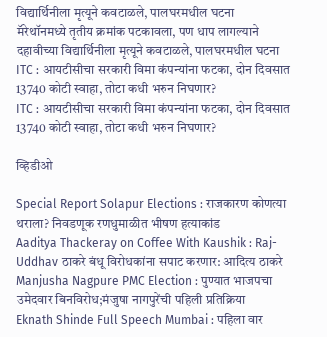विद्यार्थिनीला मृत्यूने कवटाळले, पालघरमधील घटना
मॅरेथॉनमध्ये तृतीय क्रमांक पटकावला, पण धाप लागल्याने दहावीच्या विद्यार्थिनीला मृत्यूने कवटाळले, पालघरमधील घटना
ITC : आयटीसीचा सरकारी विमा कंपन्यांना फटका, दोन दिवसात 13740 कोटी स्वाहा, तोटा कधी भरुन निघणार?
ITC : आयटीसीचा सरकारी विमा कंपन्यांना फटका, दोन दिवसात 13740 कोटी स्वाहा, तोटा कधी भरुन निघणार?

व्हिडीओ

Special Report Solapur Elections : राजकारण कोणत्या थराला? निवडणूक रणधुमाळीत भीषण हत्याकांड
Aaditya Thackeray on Coffee With Kaushik : Raj-Uddhav ठाकरे बंधू विरोधकांना सपाट करणार: आदित्य ठाकरे
Manjusha Nagpure PMC Election : पुण्यात भाजपचा उमेदवार बिनविरोध;मंजुषा नागपुरेंची पहिली प्रतिक्रिया
Eknath Shinde Full Speech Mumbai : पहिला वार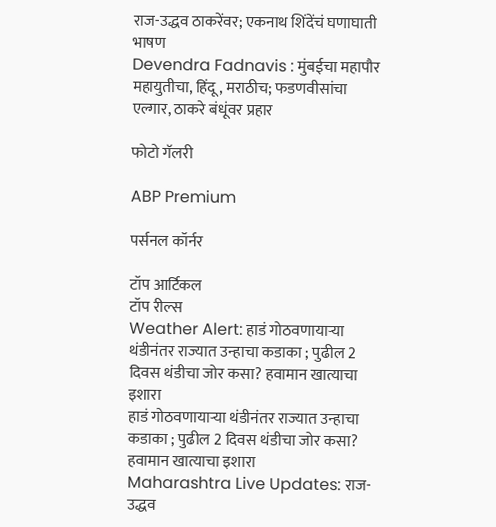राज-उद्धव ठाकरेंवर; एकनाथ शिंदेंचं घणाघाती भाषण
Devendra Fadnavis : मुंबईचा महापौर महायुतीचा, हिंदू, मराठीच; फडणवीसांचा एल्गार, ठाकरे बंधूंवर प्रहार

फोटो गॅलरी

ABP Premium

पर्सनल कॉर्नर

टॉप आर्टिकल
टॉप रील्स
Weather Alert: हाडं गोठवणायाऱ्या थंडीनंतर राज्यात उन्हाचा कडाका ; पुढील 2 दिवस थंडीचा जोर कसा? हवामान खात्याचा इशारा
हाडं गोठवणायाऱ्या थंडीनंतर राज्यात उन्हाचा कडाका ; पुढील 2 दिवस थंडीचा जोर कसा? हवामान खात्याचा इशारा
Maharashtra Live Updates: राज-उद्धव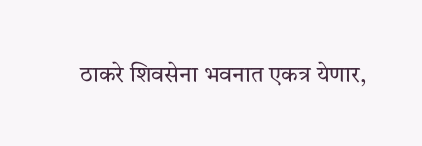ठाकरे शिवसेना भवनात एकत्र येणार,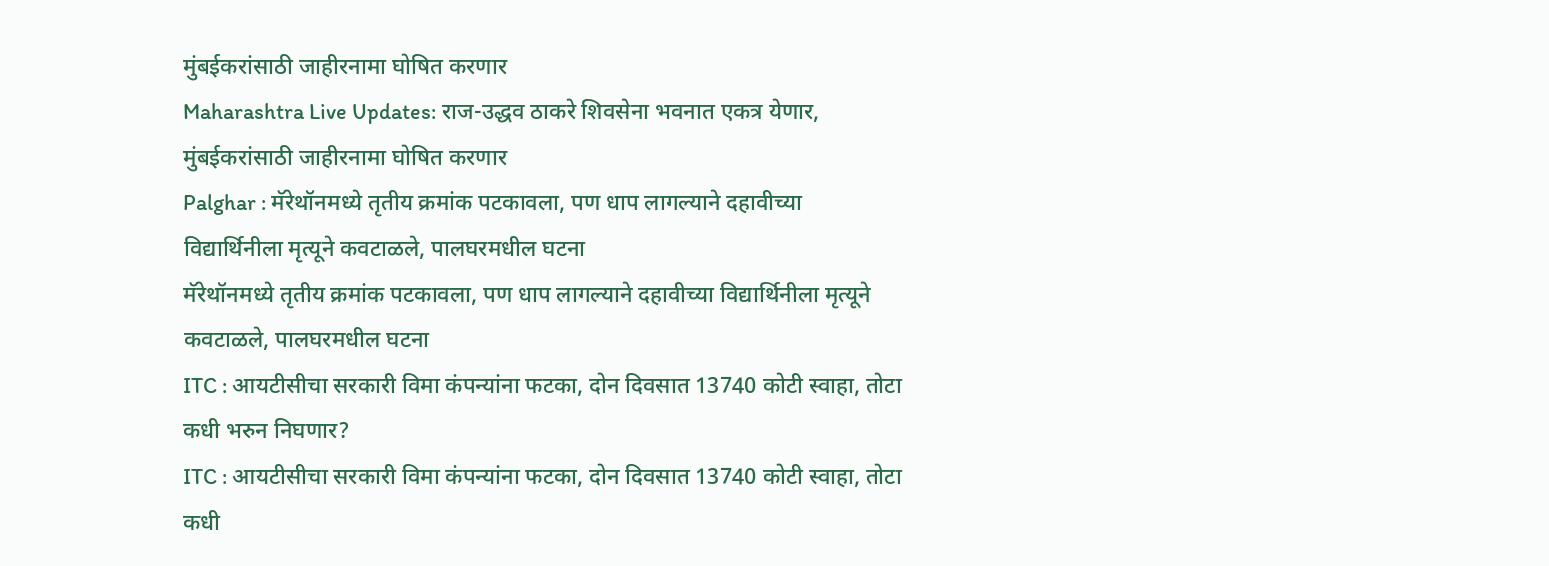मुंबईकरांसाठी जाहीरनामा घोषित करणार
Maharashtra Live Updates: राज-उद्धव ठाकरे शिवसेना भवनात एकत्र येणार, मुंबईकरांसाठी जाहीरनामा घोषित करणार
Palghar : मॅरेथॉनमध्ये तृतीय क्रमांक पटकावला, पण धाप लागल्याने दहावीच्या विद्यार्थिनीला मृत्यूने कवटाळले, पालघरमधील घटना
मॅरेथॉनमध्ये तृतीय क्रमांक पटकावला, पण धाप लागल्याने दहावीच्या विद्यार्थिनीला मृत्यूने कवटाळले, पालघरमधील घटना
ITC : आयटीसीचा सरकारी विमा कंपन्यांना फटका, दोन दिवसात 13740 कोटी स्वाहा, तोटा कधी भरुन निघणार?
ITC : आयटीसीचा सरकारी विमा कंपन्यांना फटका, दोन दिवसात 13740 कोटी स्वाहा, तोटा कधी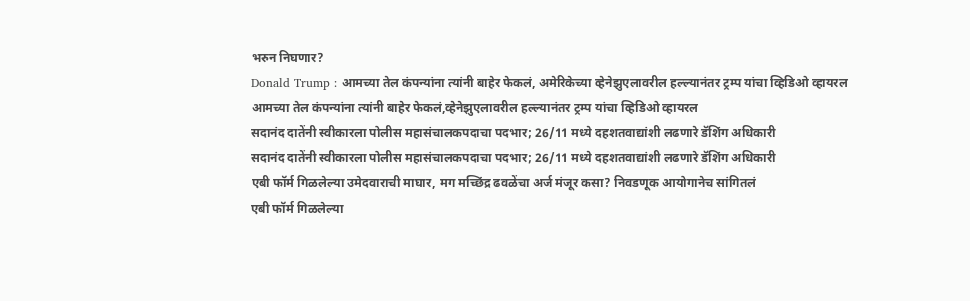भरुन निघणार?
Donald Trump : आमच्या तेल कंपन्यांना त्यांनी बाहेर फेकलं, अमेरिकेच्या व्हेनेझुएलावरील हल्ल्यानंतर ट्रम्प यांचा व्हिडिओ व्हायरल
आमच्या तेल कंपन्यांना त्यांनी बाहेर फेकलं,व्हेनेझुएलावरील हल्ल्यानंतर ट्रम्प यांचा व्हिडिओ व्हायरल
सदानंद दातेंनी स्वीकारला पोलीस महासंचालकपदाचा पदभार; 26/11 मध्ये दहशतवाद्यांशी लढणारे डॅशिंग अधिकारी
सदानंद दातेंनी स्वीकारला पोलीस महासंचालकपदाचा पदभार; 26/11 मध्ये दहशतवाद्यांशी लढणारे डॅशिंग अधिकारी
एबी फॉर्म गिळलेल्या उमेदवाराची माघार, मग मच्छिंद्र ढवळेंचा अर्ज मंजूर कसा? निवडणूक आयोगानेच सांगितलं
एबी फॉर्म गिळलेल्या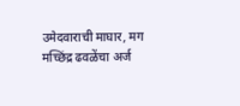उमेदवाराची माघार, मग मच्छिंद्र ढवळेंचा अर्ज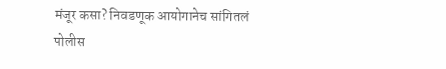मंजूर कसा? निवडणूक आयोगानेच सांगितलं
पोलीस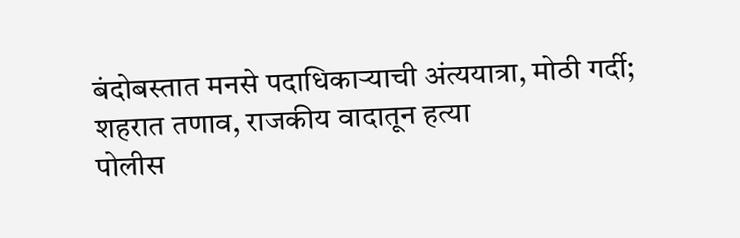बंदोबस्तात मनसे पदाधिकाऱ्याची अंत्ययात्रा, मोठी गर्दी; शहरात तणाव, राजकीय वादातून हत्या
पोलीस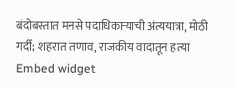बंदोबस्तात मनसे पदाधिकाऱ्याची अंत्ययात्रा, मोठी गर्दी; शहरात तणाव, राजकीय वादातून हत्या
Embed widget